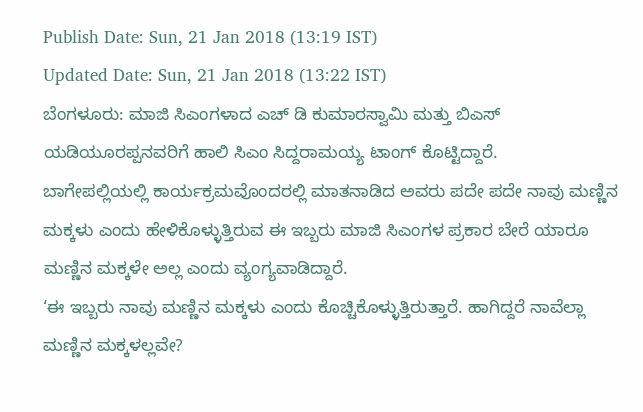Publish Date: Sun, 21 Jan 2018 (13:19 IST)
Updated Date: Sun, 21 Jan 2018 (13:22 IST)
ಬೆಂಗಳೂರು: ಮಾಜಿ ಸಿಎಂಗಳಾದ ಎಚ್ ಡಿ ಕುಮಾರಸ್ವಾಮಿ ಮತ್ತು ಬಿಎಸ್ ಯಡಿಯೂರಪ್ಪನವರಿಗೆ ಹಾಲಿ ಸಿಎಂ ಸಿದ್ದರಾಮಯ್ಯ ಟಾಂಗ್ ಕೊಟ್ಟಿದ್ದಾರೆ.
ಬಾಗೇಪಲ್ಲಿಯಲ್ಲಿ ಕಾರ್ಯಕ್ರಮವೊಂದರಲ್ಲಿ ಮಾತನಾಡಿದ ಅವರು ಪದೇ ಪದೇ ನಾವು ಮಣ್ಣಿನ ಮಕ್ಕಳು ಎಂದು ಹೇಳಿಕೊಳ್ಳುತ್ತಿರುವ ಈ ಇಬ್ಬರು ಮಾಜಿ ಸಿಎಂಗಳ ಪ್ರಕಾರ ಬೇರೆ ಯಾರೂ ಮಣ್ಣಿನ ಮಕ್ಕಳೇ ಅಲ್ಲ ಎಂದು ವ್ಯಂಗ್ಯವಾಡಿದ್ದಾರೆ.
‘ಈ ಇಬ್ಬರು ನಾವು ಮಣ್ಣಿನ ಮಕ್ಕಳು ಎಂದು ಕೊಚ್ಚಿಕೊಳ್ಳುತ್ತಿರುತ್ತಾರೆ. ಹಾಗಿದ್ದರೆ ನಾವೆಲ್ಲಾ ಮಣ್ಣಿನ ಮಕ್ಕಳಲ್ಲವೇ?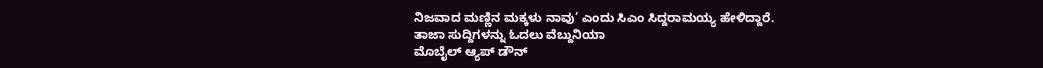ನಿಜವಾದ ಮಣ್ಣಿನ ಮಕ್ಕಳು ನಾವು’ ಎಂದು ಸಿಎಂ ಸಿದ್ದರಾಮಯ್ಯ ಹೇಳಿದ್ದಾರೆ.
ತಾಜಾ ಸುದ್ದಿಗಳನ್ನು ಓದಲು ವೆಬ್ದುನಿಯಾ
ಮೊಬೈಲ್ ಆ್ಯಪ್ ಡೌನ್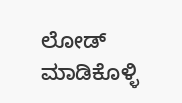ಲೋಡ್ ಮಾಡಿಕೊಳ್ಳಿ